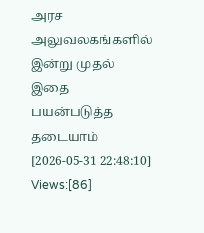அரச அலுவலகங்களில் இன்று முதல் இதை பயன்படுத்த தடையாம்
[2026-05-31 22:48:10] Views:[86]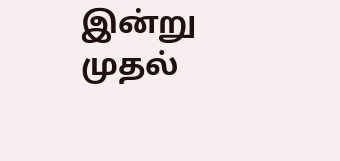இன்று முதல்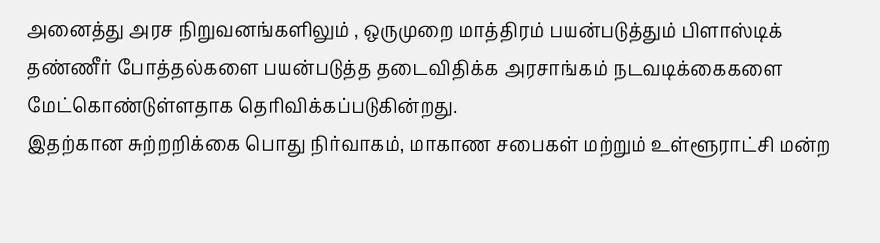அனைத்து அரச நிறுவனங்களிலும் , ஒருமுறை மாத்திரம் பயன்படுத்தும் பிளாஸ்டிக் தண்ணீர் போத்தல்களை பயன்படுத்த தடைவிதிக்க அரசாங்கம் நடவடிக்கைகளை மேட்கொண்டுள்ளதாக தெரிவிக்கப்படுகின்றது.
இதற்கான சுற்றறிக்கை பொது நிர்வாகம், மாகாண சபைகள் மற்றும் உள்ளூராட்சி மன்ற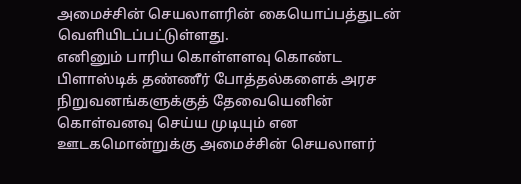அமைச்சின் செயலாளரின் கையொப்பத்துடன் வெளியிடப்பட்டுள்ளது.
எனினும் பாரிய கொள்ளளவு கொண்ட பிளாஸ்டிக் தண்ணீர் போத்தல்களைக் அரச நிறுவனங்களுக்குத் தேவையெனின் கொள்வனவு செய்ய முடியும் என ஊடகமொன்றுக்கு அமைச்சின் செயலாளர்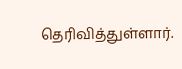தெரிவித்துள்ளார்.